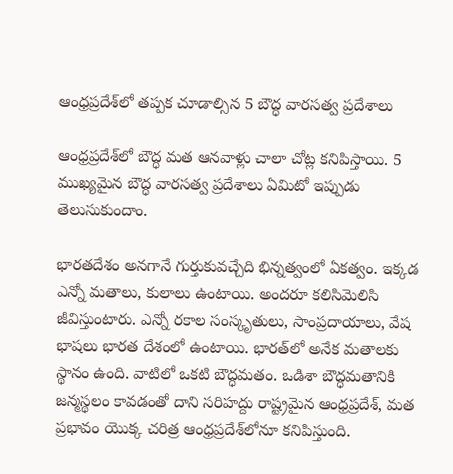ఆంధ్రప్రదేశ్‌లో తప్పక చూడాల్సిన 5 బౌద్ధ వారసత్వ ప్రదేశాలు

ఆంధ్రప్రదేశ్‌లో బౌద్ధ మత ఆనవాళ్లు చాలా చోట్ల కనిపిస్తాయి. 5 ముఖ్యమైన బౌద్ధ వారసత్వ ప్రదేశాలు ఏమిటో ఇప్పుడు తెలుసుకుందాం.

భారతదేశం అనగానే గుర్తుకువచ్చేది భిన్నత్వంలో ఏకత్వం. ఇక్కడ ఎన్నో మతాలు, కులాలు ఉంటాయి. అందరూ కలిసిమెలిసి జీవిస్తుంటారు. ఎన్నో రకాల సంస్కృతులు, సాంప్రదాయాలు, వేష భాషలు భారత దేశంలో ఉంటాయి. భారత్‌లో అనేక మతాలకు స్థానం ఉంది. వాటిలో ఒకటి బౌద్ధమతం. ఒడిశా బౌద్ధమతానికి జన్మస్థలం కావడంతో దాని సరిహద్దు రాష్ట్రమైన ఆంధ్రప్రదేశ్, మత ప్రభావం యొక్క చరిత్ర ఆంధ్రప్రదేశ్‌లోనూ కనిపిస్తుంది.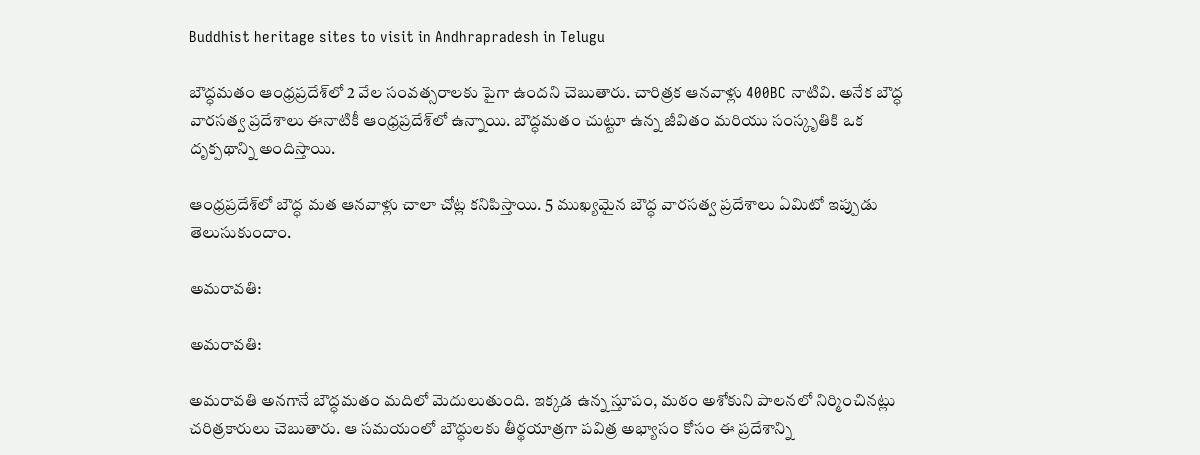Buddhist heritage sites to visit in Andhrapradesh in Telugu

బౌద్ధమతం ఆంధ్రప్రదేశ్‌లో 2 వేల సంవత్సరాలకు పైగా ఉందని చెబుతారు. చారిత్రక ఆనవాళ్లు 400BC నాటివి. అనేక బౌద్ధ వారసత్వ ప్రదేశాలు ఈనాటికీ ఆంధ్రప్రదేశ్‌లో ఉన్నాయి. బౌద్ధమతం చుట్టూ ఉన్న జీవితం మరియు సంస్కృతికి ఒక దృక్పథాన్ని అందిస్తాయి.

ఆంధ్రప్రదేశ్‌లో బౌద్ధ మత ఆనవాళ్లు చాలా చోట్ల కనిపిస్తాయి. 5 ముఖ్యమైన బౌద్ధ వారసత్వ ప్రదేశాలు ఏమిటో ఇప్పుడు తెలుసుకుందాం.

అమరావతి:

అమరావతి:

అమరావతి అనగానే బౌద్ధమతం మదిలో మెదులుతుంది. ఇక్కడ ఉన్న స్తూపం, మఠం అశోకుని పాలనలో నిర్మించినట్లు చరిత్రకారులు చెబుతారు. ఆ సమయంలో బౌద్ధులకు తీర్థయాత్రగా పవిత్ర అభ్యాసం కోసం ఈ ప్రదేశాన్ని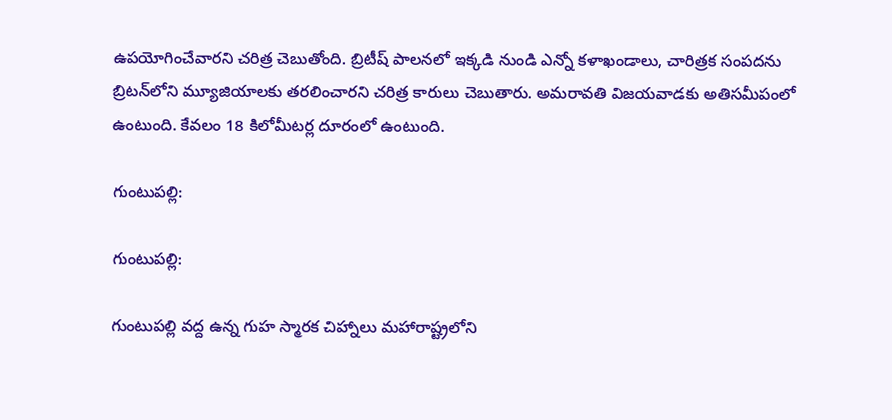ఉపయోగించేవారని చరిత్ర చెబుతోంది. బ్రిటీష్ పాలనలో ఇక్కడి నుండి ఎన్నో కళాఖండాలు, చారిత్రక సంపదను బ్రిటన్‌లోని మ్యూజియాలకు తరలించారని చరిత్ర కారులు చెబుతారు. అమరావతి విజయవాడకు అతిసమీపంలో ఉంటుంది. కేవలం 18 కిలోమీటర్ల దూరంలో ఉంటుంది.

గుంటుపల్లి:

గుంటుపల్లి:

గుంటుపల్లి వద్ద ఉన్న గుహ స్మారక చిహ్నాలు మహారాష్ట్రలోని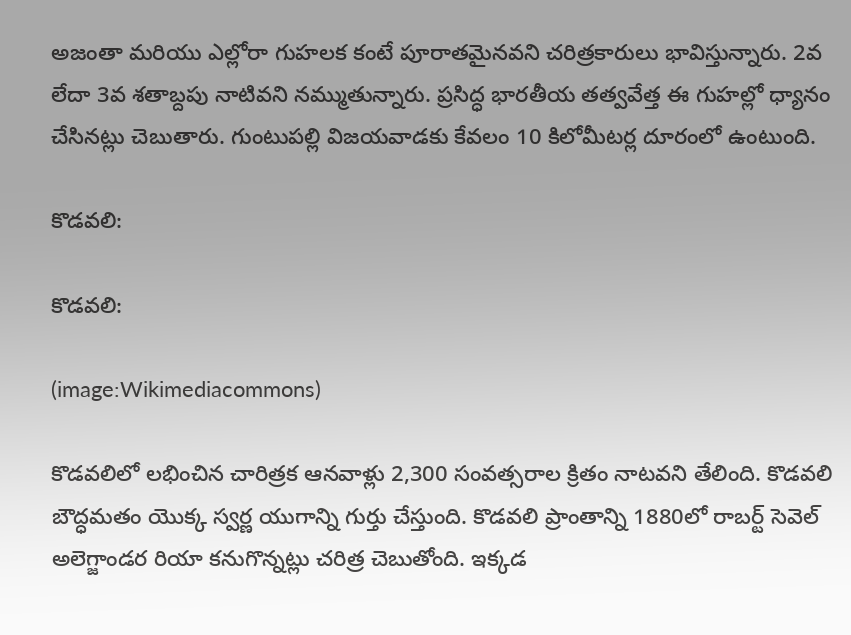అజంతా మరియు ఎల్లోరా గుహలక కంటే పూరాతమైనవని చరిత్రకారులు భావిస్తున్నారు. 2వ లేదా 3వ శతాబ్దపు నాటివని నమ్ముతున్నారు. ప్రసిద్ధ భారతీయ తత్వవేత్త ఈ గుహల్లో ధ్యానం చేసినట్లు చెబుతారు. గుంటుపల్లి విజయవాడకు కేవలం 10 కిలోమీటర్ల దూరంలో ఉంటుంది.

కొడవలి:

కొడవలి:

(image:Wikimediacommons)

కొడవలిలో లభించిన చారిత్రక ఆనవాళ్లు 2,300 సంవత్సరాల క్రితం నాటవని తేలింది. కొడవలి బౌద్ధమతం యొక్క స్వర్ణ యుగాన్ని గుర్తు చేస్తుంది. కొడవలి ప్రాంతాన్ని 1880లో రాబర్ట్ సెవెల్ అలెగ్జాండర రియా కనుగొన్నట్లు చరిత్ర చెబుతోంది. ఇక్కడ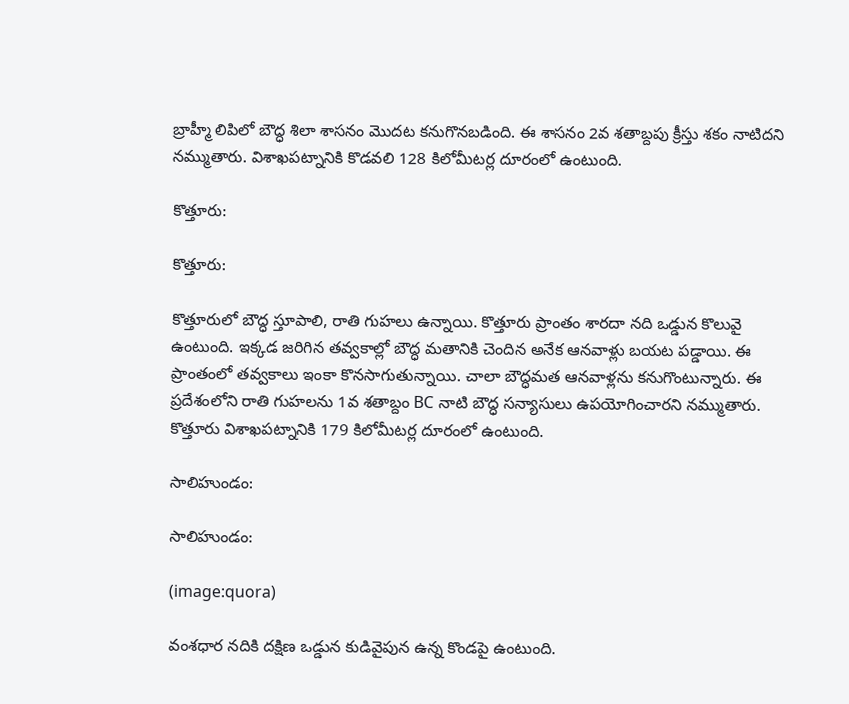బ్రాహ్మీ లిపిలో బౌద్ధ శిలా శాసనం మొదట కనుగొనబడింది. ఈ శాసనం 2వ శతాబ్దపు క్రీస్తు శకం నాటిదని నమ్ముతారు. విశాఖపట్నానికి కొడవలి 128 కిలోమీటర్ల దూరంలో ఉంటుంది.

కొత్తూరు:

కొత్తూరు:

కొత్తూరులో బౌద్ధ స్తూపాలి, రాతి గుహలు ఉన్నాయి. కొత్తూరు ప్రాంతం శారదా నది ఒడ్డున కొలువై ఉంటుంది. ఇక్కడ జరిగిన తవ్వకాల్లో బౌద్ధ మతానికి చెందిన అనేక ఆనవాళ్లు బయట పడ్డాయి. ఈ ప్రాంతంలో తవ్వకాలు ఇంకా కొనసాగుతున్నాయి. చాలా బౌద్ధమత ఆనవాళ్లను కనుగొంటున్నారు. ఈ ప్రదేశంలోని రాతి గుహలను 1వ శతాబ్దం BC నాటి బౌద్ధ సన్యాసులు ఉపయోగించారని నమ్ముతారు. కొత్తూరు విశాఖపట్నానికి 179 కిలోమీటర్ల దూరంలో ఉంటుంది.

సాలిహుండం:

సాలిహుండం:

(image:quora)

వంశధార నదికి దక్షిణ ఒడ్డున కుడివైపున ఉన్న కొండపై ఉంటుంది.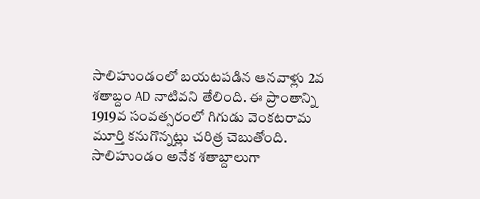సాలిహుండంలో బయటపడిన ఆనవాళ్లు 2వ శతాబ్దం AD నాటివని తేలింది. ఈ ప్రాంతాన్ని 1919వ సంవత్సరంలో గిగుడు వెంకటరామ మూర్తి కనుగొన్నట్లు చరిత్ర చెబుతోంది. సాలిహుండం అనేక శతాబ్దాలుగా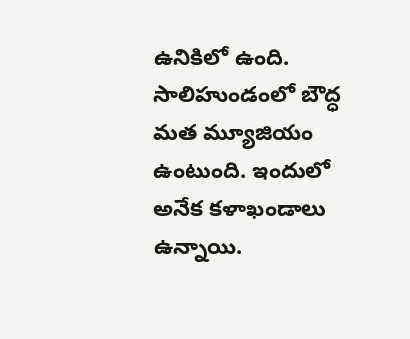ఉనికిలో ఉంది. సాలిహుండంలో బౌద్ధ మత మ్యూజియం ఉంటుంది. ఇందులో అనేక కళాఖండాలు ఉన్నాయి.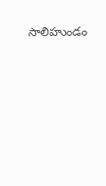సాలిహుండం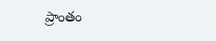ప్రాంతం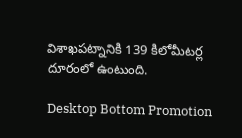విశాఖపట్నానికి 139 కిలోమీటర్ల దూరంలో ఉంటుంది.

Desktop Bottom Promotion